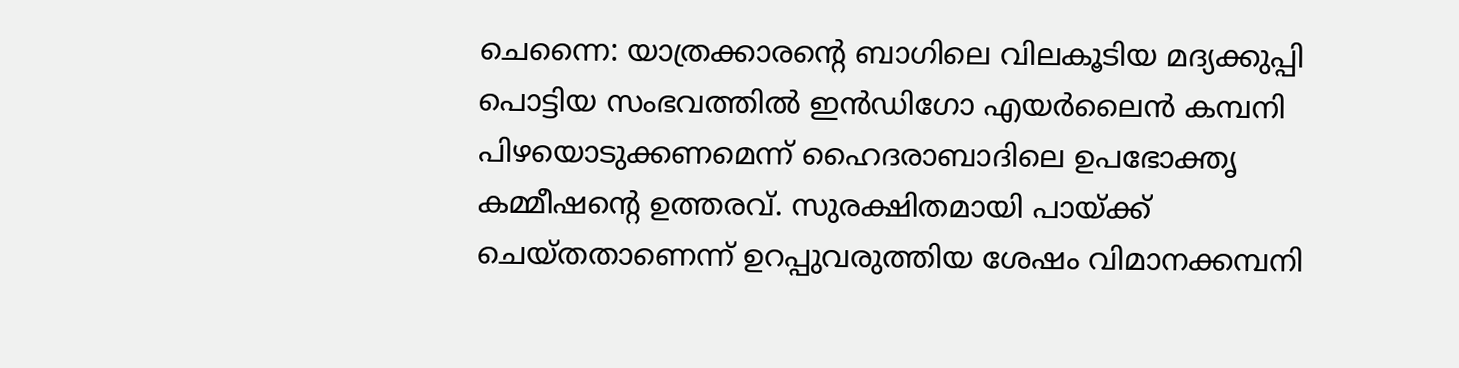ചെന്നൈ: യാത്രക്കാരന്റെ ബാഗിലെ വിലകൂടിയ മദ്യക്കുപ്പി പൊട്ടിയ സംഭവത്തിൽ ഇൻഡിഗോ എയർലൈൻ കമ്പനി പിഴയൊടുക്കണമെന്ന് ഹൈദരാബാദിലെ ഉപഭോക്തൃ കമ്മീഷന്റെ ഉത്തരവ്. സുരക്ഷിതമായി പായ്ക്ക് ചെയ്തതാണെന്ന് ഉറപ്പുവരുത്തിയ ശേഷം വിമാനക്കമ്പനി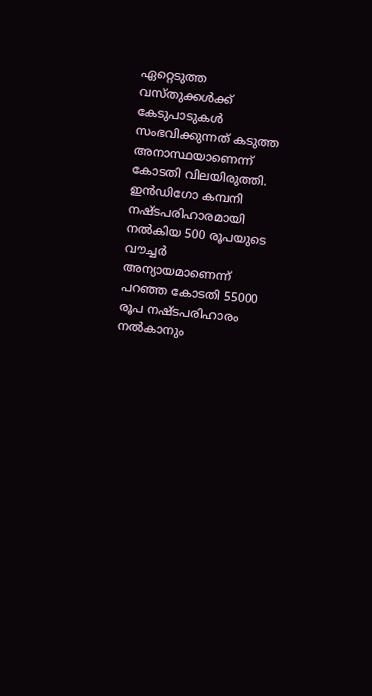ഏറ്റെടുത്ത വസ്തുക്കൾക്ക് കേടുപാടുകൾ സംഭവിക്കുന്നത് കടുത്ത അനാസ്ഥയാണെന്ന് കോടതി വിലയിരുത്തി. ഇൻഡിഗോ കമ്പനി നഷ്ടപരിഹാരമായി നൽകിയ 500 രൂപയുടെ വൗച്ചർ അന്യായമാണെന്ന് പറഞ്ഞ കോടതി 55000 രൂപ നഷ്ടപരിഹാരം നൽകാനും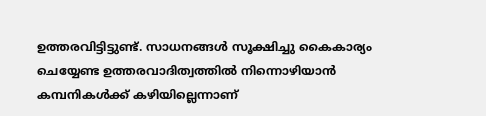ഉത്തരവിട്ടിട്ടുണ്ട്. സാധനങ്ങൾ സൂക്ഷിച്ചു കൈകാര്യം ചെയ്യേണ്ട ഉത്തരവാദിത്വത്തിൽ നിന്നൊഴിയാൻ കമ്പനികൾക്ക് കഴിയില്ലെന്നാണ്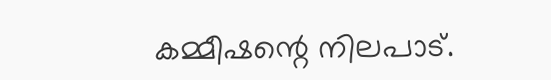കമ്മീഷന്റെ നിലപാട്.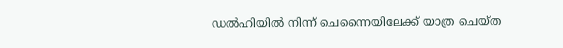ഡൽഹിയിൽ നിന്ന് ചെന്നൈയിലേക്ക് യാത്ര ചെയ്ത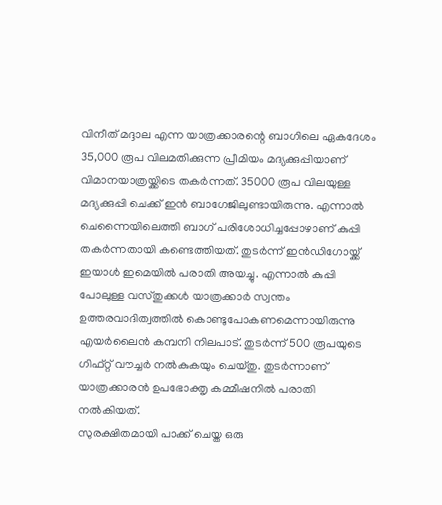വിനീത് മദ്ദാല എന്ന യാത്രക്കാരന്റെ ബാഗിലെ ഏകദേശം 35,000 രൂപ വിലമതിക്കുന്ന പ്രീമിയം മദ്യക്കുപ്പിയാണ് വിമാനയാത്രയ്ക്കിടെ തകർന്നത്. 35000 രൂപ വിലയുള്ള മദ്യക്കുപ്പി ചെക്ക് ഇൻ ബാഗേജിലുണ്ടായിരുന്നു. എന്നാൽ ചെന്നൈയിലെത്തി ബാഗ് പരിശോധിച്ചപ്പോഴാണ് കുപ്പി തകർന്നതായി കണ്ടെത്തിയത്. തുടർന്ന് ഇൻഡിഗോയ്ക്ക് ഇയാൾ ഇമെയിൽ പരാതി അയച്ചു. എന്നാൽ കുപ്പി പോലുള്ള വസ്തുക്കൾ യാത്രക്കാർ സ്വന്തം ഉത്തരവാദിത്വത്തിൽ കൊണ്ടുപോകണമെന്നായിരുന്നു എയർലൈൻ കമ്പനി നിലപാട്. തുടർന്ന് 500 രൂപയുടെ ഗിഫ്റ്റ് വൗച്ചർ നൽകുകയും ചെയ്തു. തുടർന്നാണ് യാത്രക്കാരൻ ഉപഭോക്തൃ കമ്മീഷനിൽ പരാതി നൽകിയത്.
സുരക്ഷിതമായി പാക്ക് ചെയ്ത ഒരു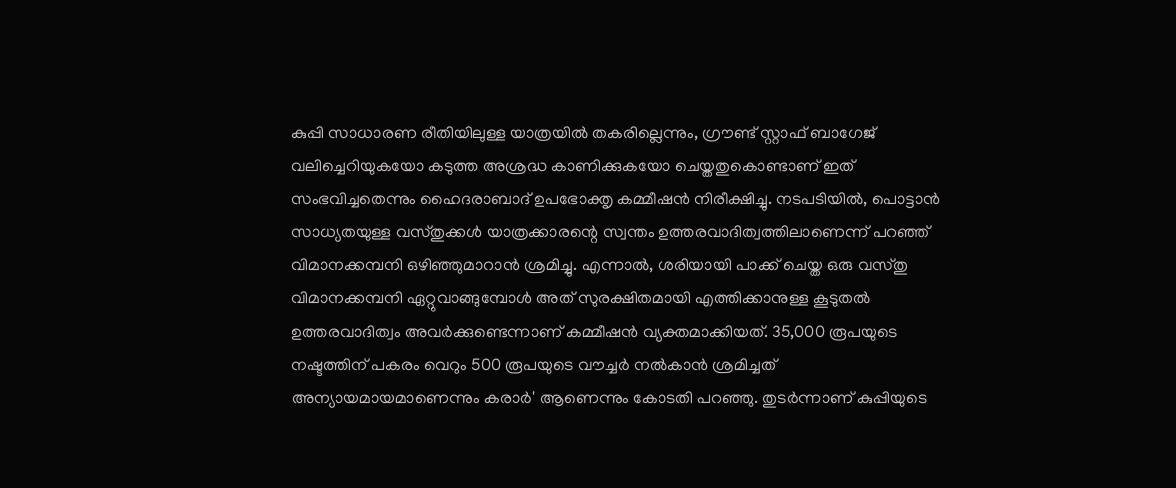കുപ്പി സാധാരണ രീതിയിലുള്ള യാത്രയിൽ തകരില്ലെന്നും, ഗ്രൗണ്ട് സ്റ്റാഫ് ബാഗേജ് വലിച്ചെറിയുകയോ കടുത്ത അശ്രദ്ധ കാണിക്കുകയോ ചെയ്തതുകൊണ്ടാണ് ഇത് സംഭവിച്ചതെന്നും ഹൈദരാബാദ് ഉപഭോക്തൃ കമ്മീഷൻ നിരീക്ഷിച്ചു. നടപടിയിൽ, പൊട്ടാൻ സാധ്യതയുള്ള വസ്തുക്കൾ യാത്രക്കാരന്റെ സ്വന്തം ഉത്തരവാദിത്വത്തിലാണെന്ന് പറഞ്ഞ് വിമാനക്കമ്പനി ഒഴിഞ്ഞുമാറാൻ ശ്രമിച്ചു. എന്നാൽ, ശരിയായി പാക്ക് ചെയ്ത ഒരു വസ്തു വിമാനക്കമ്പനി ഏറ്റുവാങ്ങുമ്പോൾ അത് സുരക്ഷിതമായി എത്തിക്കാനുള്ള കൂടുതൽ ഉത്തരവാദിത്വം അവർക്കുണ്ടെന്നാണ് കമ്മീഷൻ വ്യക്തമാക്കിയത്. 35,000 രൂപയുടെ നഷ്ടത്തിന് പകരം വെറും 500 രൂപയുടെ വൗച്ചർ നൽകാൻ ശ്രമിച്ചത് അന്യായമായമാണെന്നും കരാർ' ആണെന്നും കോടതി പറഞ്ഞു. തുടർന്നാണ് കുപ്പിയുടെ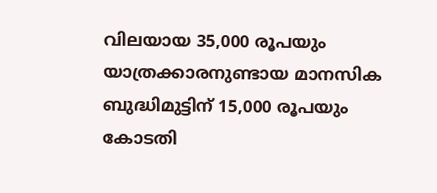വിലയായ 35,000 രൂപയും യാത്രക്കാരനുണ്ടായ മാനസിക ബുദ്ധിമുട്ടിന് 15,000 രൂപയും കോടതി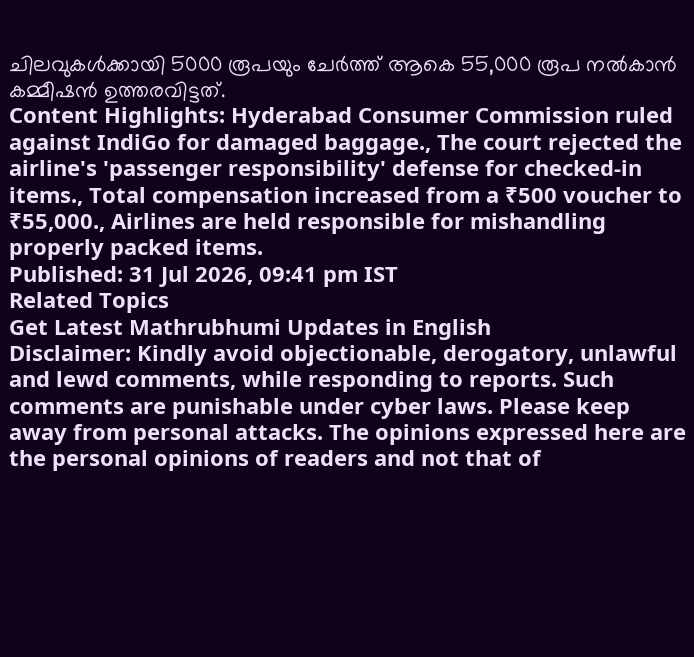ചിലവുകൾക്കായി 5000 രൂപയും ചേർത്ത് ആകെ 55,000 രൂപ നൽകാൻ കമ്മീഷൻ ഉത്തരവിട്ടത്.
Content Highlights: Hyderabad Consumer Commission ruled against IndiGo for damaged baggage., The court rejected the airline's 'passenger responsibility' defense for checked-in items., Total compensation increased from a ₹500 voucher to ₹55,000., Airlines are held responsible for mishandling properly packed items.
Published: 31 Jul 2026, 09:41 pm IST
Related Topics
Get Latest Mathrubhumi Updates in English
Disclaimer: Kindly avoid objectionable, derogatory, unlawful and lewd comments, while responding to reports. Such comments are punishable under cyber laws. Please keep away from personal attacks. The opinions expressed here are the personal opinions of readers and not that of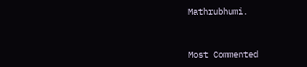Mathrubhumi.



Most Commented